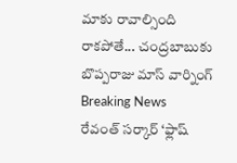మాకు రావాల్సింది రాకపోతే... చంద్రబాబుకు బొప్పరాజు మాస్ వార్నింగ్
Breaking News
రేవంత్ సర్కార్ ‘ఫ్లాష్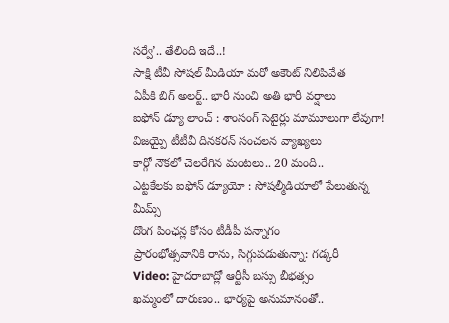సర్వే’.. తేలింది ఇదే..!
సాక్షి టీవీ సోషల్ మీడియా మరో అకౌంట్ నిలిపివేత
ఏపీకి బిగ్ అలర్ట్.. భారీ నుంచి అతి భారీ వర్షాలు
ఐఫోన్ డ్యూ లాంచ్ : శాంసంగ్ సెటైర్లు మామూలుగా లేవుగా!
విజయ్పై టీటీవీ దినకరన్ సంచలన వ్యాఖ్యలు
కార్గో నౌకలో చెలరేగిన మంటలు.. 20 మంది..
ఎట్టకేలకు ఐఫోన్ డ్యూయో : సోషల్మీడియాలో పేలుతున్న మీమ్స్
దొంగ పింఛన్ల కోసం టీడీపీ పన్నాగం
ప్రారంభోత్సవానికి రాను, సిగ్గుపడుతున్నా: గడ్కరీ
Video: హైదరాబాద్లో ఆర్టీసీ బస్సు బీభత్సం
ఖమ్మంలో దారుణం.. భార్యపై అనుమానంతో..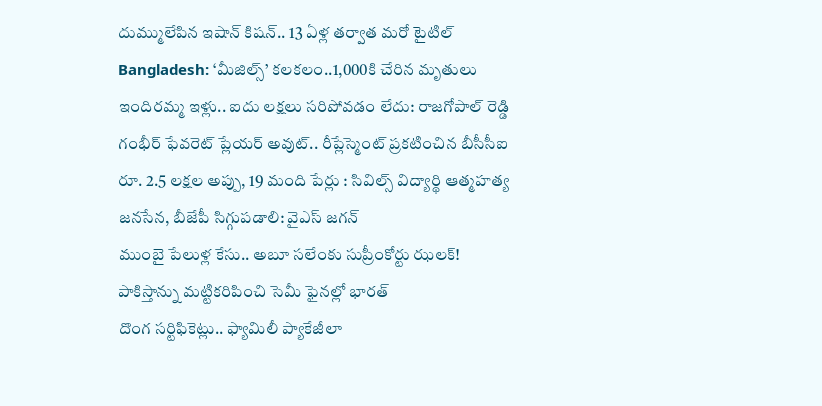దుమ్ములేపిన ఇషాన్ కిషన్.. 13 ఏళ్ల తర్వాత మరో టైటిల్
Bangladesh: ‘మీజిల్స్’ కలకలం..1,000కి చేరిన మృతులు
ఇందిరమ్మ ఇళ్లు.. ఐదు లక్షలు సరిపోవడం లేదు: రాజగోపాల్ రెడ్డి
గంభీర్ ఫేవరెట్ ప్లేయర్ అవుట్.. రీప్లేస్మెంట్ ప్రకటించిన బీసీసీఐ
రూ. 2.5 లక్షల అప్పు, 19 మంది పేర్లు : సివిల్స్ విద్యార్థి ఆత్మహత్య
జనసేన, బీజేపీ సిగ్గుపడాలి: వైఎస్ జగన్
ముంబై పేలుళ్ల కేసు.. అబూ సలేంకు సుప్రీంకోర్టు ఝలక్!
పాకిస్తాన్ను మట్టికరిపించి సెమీ ఫైనల్లో భారత్
దొంగ సర్టిఫికెట్లు.. ఫ్యామిలీ ప్యాకేజీలా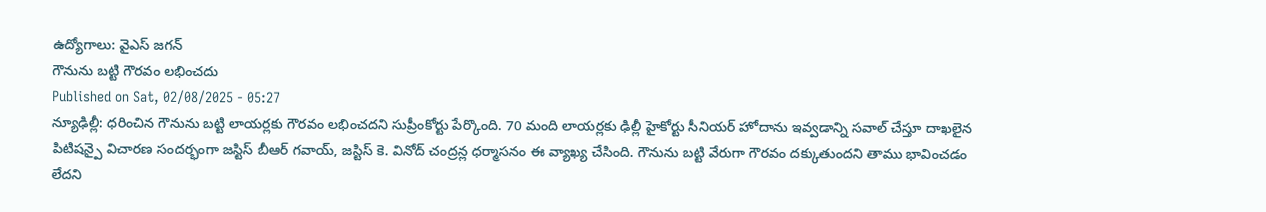ఉద్యోగాలు: వైఎస్ జగన్
గౌనును బట్టి గౌరవం లభించదు
Published on Sat, 02/08/2025 - 05:27
న్యూఢిల్లీ: ధరించిన గౌనును బట్టి లాయర్లకు గౌరవం లభించదని సుప్రీంకోర్టు పేర్కొంది. 70 మంది లాయర్లకు ఢిల్లీ హైకోర్టు సీనియర్ హోదాను ఇవ్వడాన్ని సవాల్ చేస్తూ దాఖలైన పిటిషన్పై విచారణ సందర్భంగా జస్టిస్ బీఆర్ గవాయ్, జస్టిస్ కె. వినోద్ చంద్రన్ల ధర్మాసనం ఈ వ్యాఖ్య చేసింది. గౌనును బట్టి వేరుగా గౌరవం దక్కుతుందని తాము భావించడం లేదని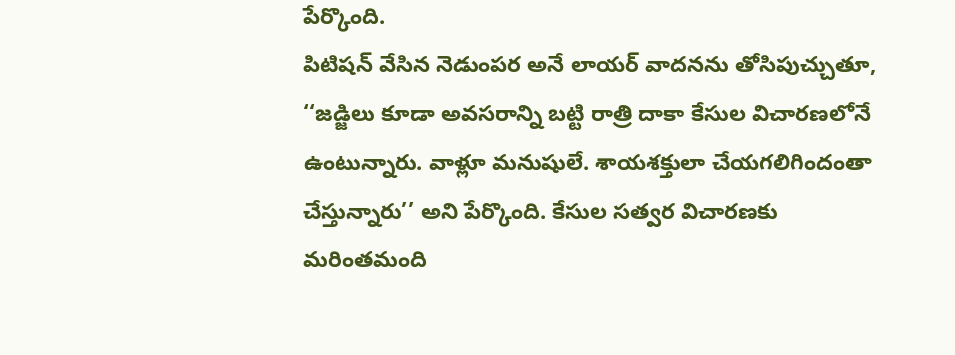పేర్కొంది.
పిటిషన్ వేసిన నెడుంపర అనే లాయర్ వాదనను తోసిపుచ్చుతూ, ‘‘జడ్జిలు కూడా అవసరాన్ని బట్టి రాత్రి దాకా కేసుల విచారణలోనే ఉంటున్నారు. వాళ్లూ మనుషులే. శాయశక్తులా చేయగలిగిందంతా చేస్తున్నారు’’ అని పేర్కొంది. కేసుల సత్వర విచారణకు మరింతమంది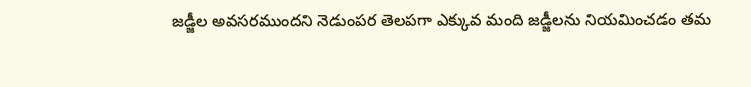జడ్జీల అవసరముందని నెడుంపర తెలపగా ఎక్కువ మంది జడ్జీలను నియమించడం తమ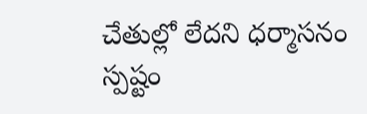చేతుల్లో లేదని ధర్మాసనం స్పష్టం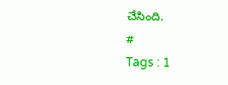చేసింది.
#
Tags : 1